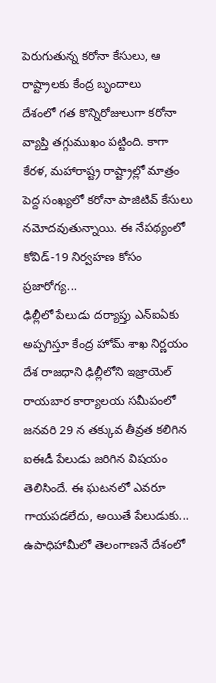పెరుగుతున్న కరోనా కేసులు, ఆ రాష్ట్రాలకు కేంద్ర బృందాలు
దేశంలో గత కొన్నిరోజులుగా కరోనా వ్యాప్తి తగ్గుముఖం పట్టింది. కాగా కేరళ, మహారాష్ట్ర రాష్ట్రాల్లో మాత్రం పెద్ద సంఖ్యలో కరోనా పాజిటివ్ కేసులు నమోదవుతున్నాయి. ఈ నేపథ్యంలో కోవిడ్-19 నిర్వహణ కోసం ప్రజారోగ్య...
ఢిల్లీలో పేలుడు దర్యాప్తు ఎన్ఐఏకు అప్పగిస్తూ కేంద్ర హోమ్ శాఖ నిర్ణయం
దేశ రాజధాని ఢిల్లీలోని ఇజ్రాయెల్ రాయబార కార్యాలయ సమీపంలో జనవరి 29 న తక్కువ తీవ్రత కలిగిన ఐఈడీ పేలుడు జరిగిన విషయం తెలిసిందే. ఈ ఘటనలో ఎవరూ గాయపడలేదు, అయితే పేలుడుకు...
ఉపాధిహామీలో తెలంగాణనే దేశంలో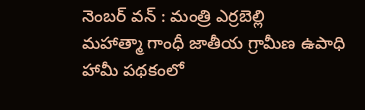నెంబర్ వన్ : మంత్రి ఎర్రబెల్లి
మహాత్మా గాంధీ జాతీయ గ్రామీణ ఉపాధి హామీ పథకంలో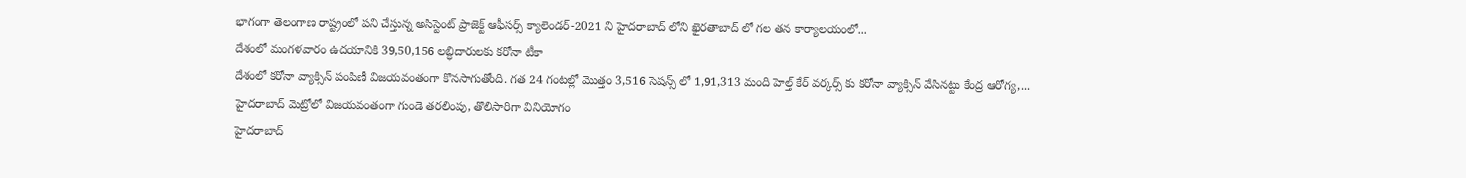భాగంగా తెలంగాణ రాష్ట్రంలో పని చేస్తున్న అసిస్టెంట్ ప్రాజెక్ట్ ఆఫీసర్స్ క్యాలెండర్-2021 ని హైదరాబాద్ లోని ఖైరతాబాద్ లో గల తన కార్యాలయంలో...
దేశంలో మంగళవారం ఉదయానికి 39,50,156 లబ్ధిదారులకు కరోనా టీకా
దేశంలో కరోనా వ్యాక్సిన్ పంపిణీ విజయవంతంగా కొనసాగుతోంది. గత 24 గంటల్లో మొత్తం 3,516 సెషన్స్ లో 1,91,313 మంది హెల్త్ కేర్ వర్కర్స్ కు కరోనా వ్యాక్సిన్ వేసినట్టు కేంద్ర ఆరోగ్య,...
హైదరాబాద్ మెట్రోలో విజయవంతంగా గుండె తరలింపు, తొలిసారిగా వినియోగం
హైదరాబాద్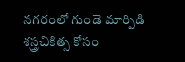నగరంలో గుండె మార్పిడి శస్త్రచికిత్స కోసం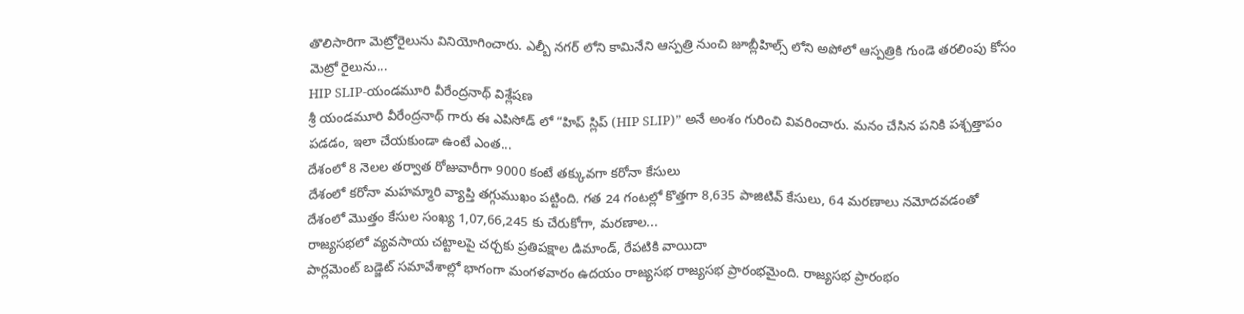తొలిసారిగా మెట్రోరైలును వినియోగించారు. ఎల్బీ నగర్ లోని కామినేని ఆస్పత్రి నుంచి జూబ్లీహిల్స్ లోని అపోలో ఆస్పత్రికి గుండె తరలింపు కోసం మెట్రో రైలును...
HIP SLIP-యండమూరి వీరేంద్రనాథ్ విశ్లేషణ
శ్రీ యండమూరి వీరేంద్రనాథ్ గారు ఈ ఎపిసోడ్ లో “హిప్ స్లిప్ (HIP SLIP)” అనే అంశం గురించి వివరించారు. మనం చేసిన పనికి పశ్చత్తాపం పడడం, ఇలా చేయకుండా ఉంటే ఎంత...
దేశంలో 8 నెలల తర్వాత రోజువారీగా 9000 కంటే తక్కువగా కరోనా కేసులు
దేశంలో కరోనా మహమ్మారి వ్యాప్తి తగ్గుముఖం పట్టింది. గత 24 గంటల్లో కొత్తగా 8,635 పాజిటివ్ కేసులు, 64 మరణాలు నమోదవడంతో దేశంలో మొత్తం కేసుల సంఖ్య 1,07,66,245 కు చేరుకోగా, మరణాల...
రాజ్యసభలో వ్యవసాయ చట్టాలపై చర్చకు ప్రతిపక్షాల డిమాండ్, రేపటికి వాయిదా
పార్లమెంట్ బడ్జెట్ సమావేశాల్లో భాగంగా మంగళవారం ఉదయం రాజ్యసభ రాజ్యసభ ప్రారంభమైంది. రాజ్యసభ ప్రారంభం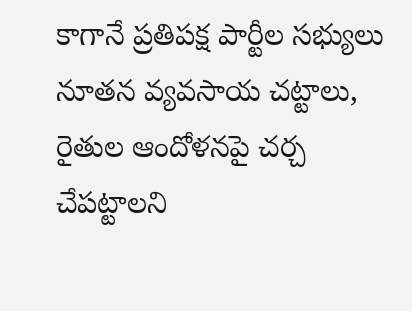కాగానే ప్రతిపక్ష పార్టీల సభ్యులు నూతన వ్యవసాయ చట్టాలు, రైతుల ఆందోళనపై చర్చ చేపట్టాలని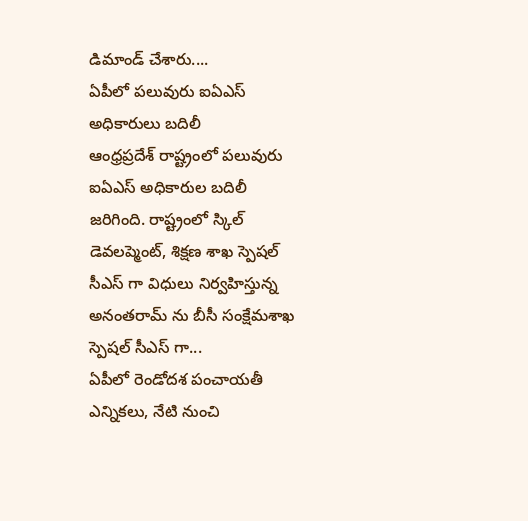డిమాండ్ చేశారు....
ఏపీలో పలువురు ఐఏఎస్ అధికారులు బదిలీ
ఆంధ్రప్రదేశ్ రాష్ట్రంలో పలువురు ఐఏఎస్ అధికారుల బదిలీ జరిగింది. రాష్ట్రంలో స్కిల్ డెవలప్మెంట్, శిక్షణ శాఖ స్పెషల్ సీఎస్ గా విధులు నిర్వహిస్తున్న అనంతరామ్ ను బీసీ సంక్షేమశాఖ స్పెషల్ సీఎస్ గా...
ఏపీలో రెండోదశ పంచాయతీ ఎన్నికలు, నేటి నుంచి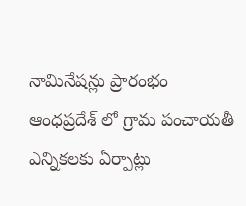నామినేషన్లు ప్రారంభం
ఆంధప్రదేశ్ లో గ్రామ పంచాయతీ ఎన్నికలకు ఏర్పాట్లు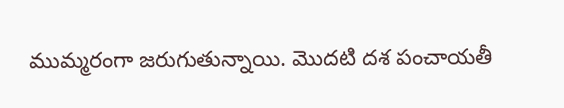ముమ్మరంగా జరుగుతున్నాయి. మొదటి దశ పంచాయతీ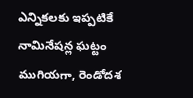ఎన్నికలకు ఇప్పటికే నామినేషన్ల ఘట్టం ముగియగా, రెండోదశ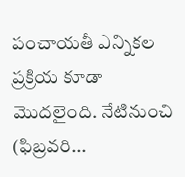పంచాయతీ ఎన్నికల ప్రక్రియ కూడా మొదలైంది. నేటినుంచి (ఫిబ్రవరి...